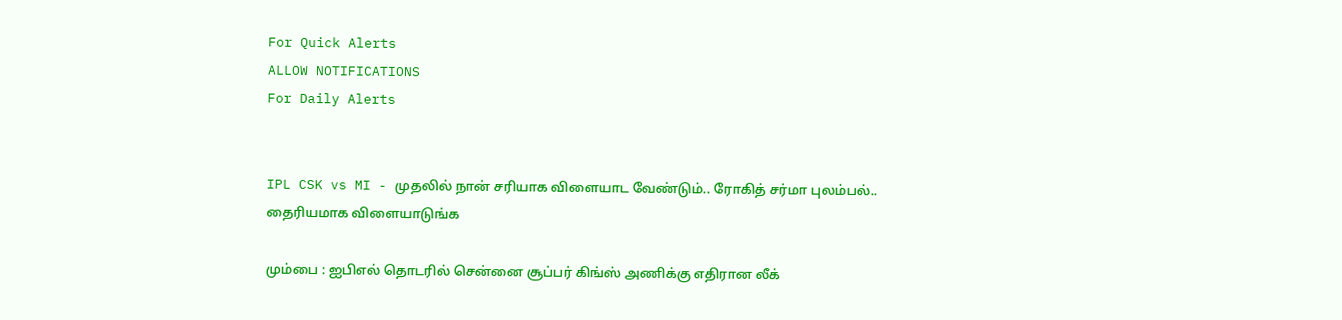For Quick Alerts
ALLOW NOTIFICATIONS
For Daily Alerts


IPL CSK vs MI - முதலில் நான் சரியாக விளையாட வேண்டும்.. ரோகித் சர்மா புலம்பல்.. தைரியமாக விளையாடுங்க

மும்பை : ஐபிஎல் தொடரில் சென்னை சூப்பர் கிங்ஸ் அணிக்கு எதிரான லீக்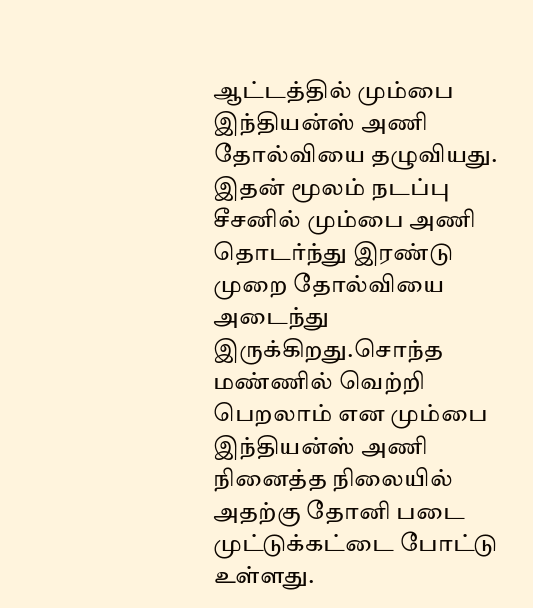ஆட்டத்தில் மும்பை இந்தியன்ஸ் அணி தோல்வியை தழுவியது. இதன் மூலம் நடப்பு சீசனில் மும்பை அணி தொடர்ந்து இரண்டு முறை தோல்வியை அடைந்து இருக்கிறது.சொந்த மண்ணில் வெற்றி பெறலாம் என மும்பை இந்தியன்ஸ் அணி நினைத்த நிலையில் அதற்கு தோனி படை முட்டுக்கட்டை போட்டு உள்ளது.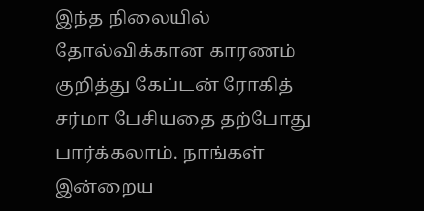இந்த நிலையில் தோல்விக்கான காரணம் குறித்து கேப்டன் ரோகித் சர்மா பேசியதை தற்போது பார்க்கலாம். நாங்கள் இன்றைய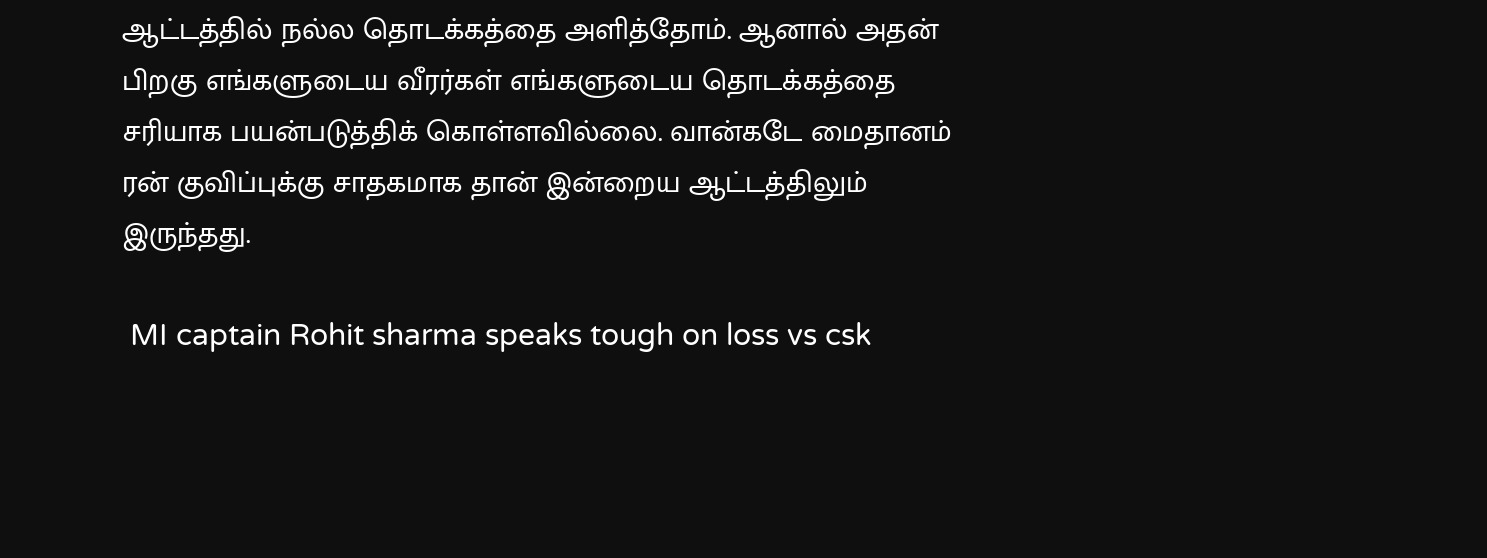ஆட்டத்தில் நல்ல தொடக்கத்தை அளித்தோம். ஆனால் அதன் பிறகு எங்களுடைய வீரர்கள் எங்களுடைய தொடக்கத்தை சரியாக பயன்படுத்திக் கொள்ளவில்லை. வான்கடே மைதானம் ரன் குவிப்புக்கு சாதகமாக தான் இன்றைய ஆட்டத்திலும் இருந்தது.

 MI captain Rohit sharma speaks tough on loss vs csk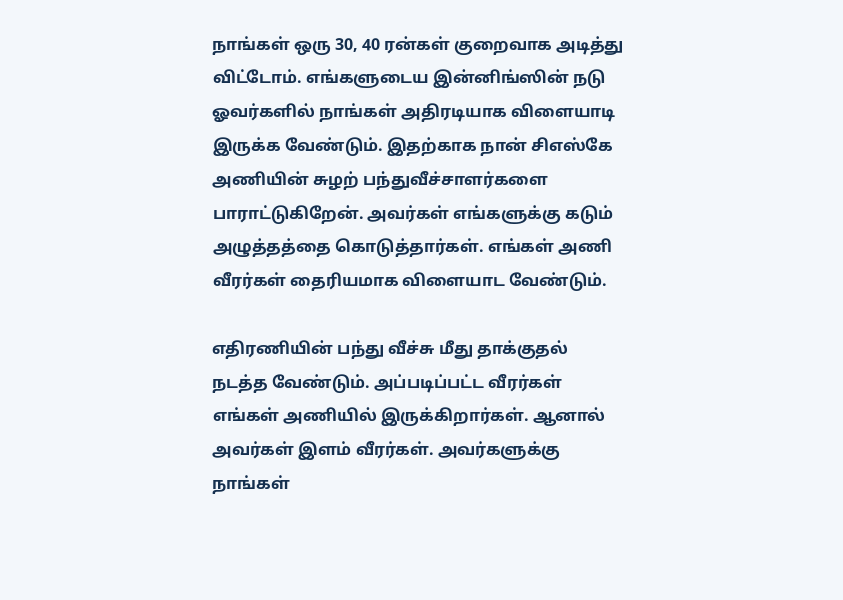நாங்கள் ஒரு 30, 40 ரன்கள் குறைவாக அடித்து விட்டோம். எங்களுடைய இன்னிங்ஸின் நடு ஓவர்களில் நாங்கள் அதிரடியாக விளையாடி இருக்க வேண்டும். இதற்காக நான் சிஎஸ்கே அணியின் சுழற் பந்துவீச்சாளர்களை பாராட்டுகிறேன். அவர்கள் எங்களுக்கு கடும் அழுத்தத்தை கொடுத்தார்கள். எங்கள் அணி வீரர்கள் தைரியமாக விளையாட வேண்டும்.

எதிரணியின் பந்து வீச்சு மீது தாக்குதல் நடத்த வேண்டும். அப்படிப்பட்ட வீரர்கள் எங்கள் அணியில் இருக்கிறார்கள். ஆனால் அவர்கள் இளம் வீரர்கள். அவர்களுக்கு நாங்கள்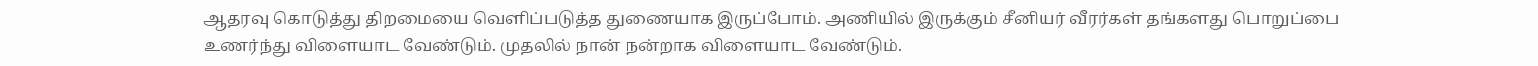ஆதரவு கொடுத்து திறமையை வெளிப்படுத்த துணையாக இருப்போம். அணியில் இருக்கும் சீனியர் வீரர்கள் தங்களது பொறுப்பை உணர்ந்து விளையாட வேண்டும். முதலில் நான் நன்றாக விளையாட வேண்டும்.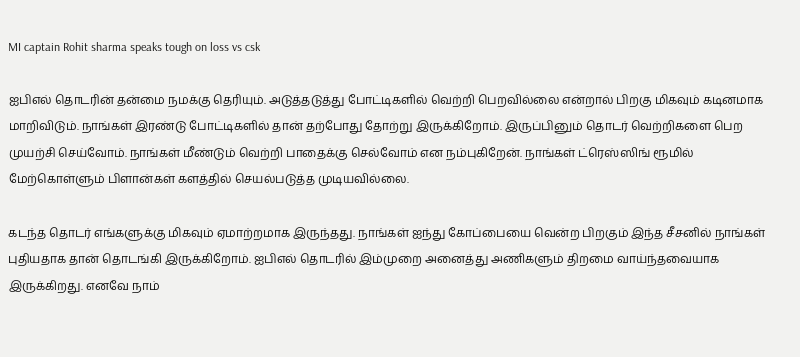MI captain Rohit sharma speaks tough on loss vs csk

ஐபிஎல் தொடரின் தன்மை நமக்கு தெரியும். அடுத்தடுத்து போட்டிகளில் வெற்றி பெறவில்லை என்றால் பிறகு மிகவும் கடினமாக மாறிவிடும். நாங்கள் இரண்டு போட்டிகளில் தான் தற்போது தோற்று இருக்கிறோம். இருப்பினும் தொடர் வெற்றிகளை பெற முயற்சி செய்வோம். நாங்கள் மீண்டும் வெற்றி பாதைக்கு செல்வோம் என நம்புகிறேன். நாங்கள் ட்ரெஸ்ஸிங் ரூமில் மேற்கொள்ளும் பிளான்கள் களத்தில் செயல்படுத்த முடியவில்லை.

கடந்த தொடர் எங்களுக்கு மிகவும் ஏமாற்றமாக இருந்தது. நாங்கள் ஐந்து கோப்பையை வென்ற பிறகும் இந்த சீசனில் நாங்கள் புதியதாக தான் தொடங்கி இருக்கிறோம். ஐபிஎல் தொடரில் இம்முறை அனைத்து அணிகளும் திறமை வாய்ந்தவையாக இருக்கிறது. எனவே நாம்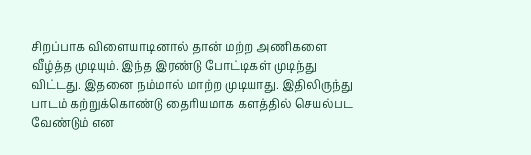சிறப்பாக விளையாடினால் தான் மற்ற அணிகளை வீழ்த்த முடியும். இந்த இரண்டு போட்டிகள் முடிந்து விட்டது. இதனை நம்மால் மாற்ற முடியாது. இதிலிருந்து பாடம் கற்றுக்கொண்டு தைரியமாக களத்தில் செயல்பட வேண்டும் என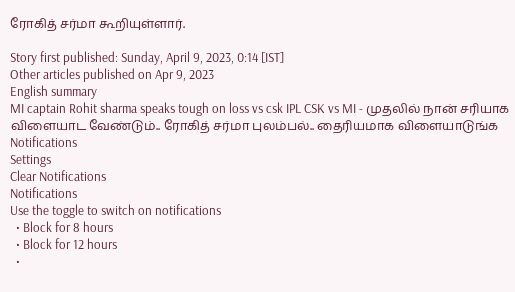ரோகித் சர்மா கூறியுள்ளார்.

Story first published: Sunday, April 9, 2023, 0:14 [IST]
Other articles published on Apr 9, 2023
English summary
MI captain Rohit sharma speaks tough on loss vs csk IPL CSK vs MI - முதலில் நான் சரியாக விளையாட வேண்டும்.. ரோகித் சர்மா புலம்பல்.. தைரியமாக விளையாடுங்க
Notifications
Settings
Clear Notifications
Notifications
Use the toggle to switch on notifications
  • Block for 8 hours
  • Block for 12 hours
  •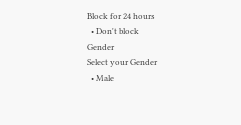Block for 24 hours
  • Don't block
Gender
Select your Gender
  • Male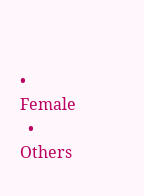• Female
  • Others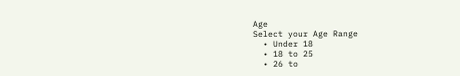Age
Select your Age Range
  • Under 18
  • 18 to 25
  • 26 to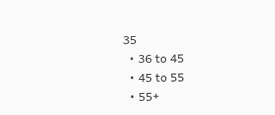35
  • 36 to 45
  • 45 to 55
  • 55+